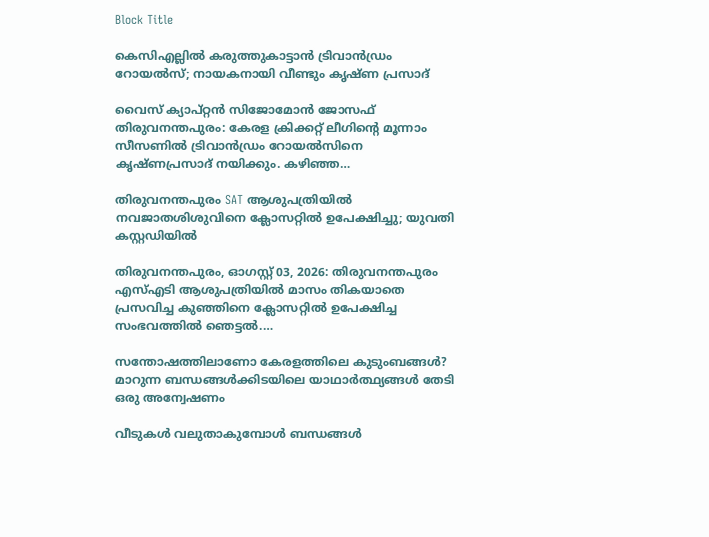Block Title

കെസിഎല്ലിൽ കരുത്തുകാട്ടാൻ ട്രിവാൻഡ്രം റോയൽസ്; നായകനായി വീണ്ടും കൃഷ്ണ പ്രസാദ്

വൈസ് ക്യാപ്റ്റന്‍ സിജോമോൻ ജോസഫ് തിരുവനന്തപുരം: കേരള ക്രിക്കറ്റ് ലീഗിന്റെ മൂന്നാം സീസണിൽ ട്രിവാൻഡ്രം റോയൽസിനെ കൃഷ്ണപ്രസാദ് നയിക്കും. കഴിഞ്ഞ…

തിരുവനന്തപുരം SAT ആശുപത്രിയിൽ നവജാതശിശുവിനെ ക്ലോസറ്റിൽ ഉപേക്ഷിച്ചു; യുവതി കസ്റ്റഡിയിൽ

തിരുവനന്തപുരം, ഓഗസ്റ്റ് 03, 2026: തിരുവനന്തപുരം എസ്എടി ആശുപത്രിയിൽ മാസം തികയാതെ പ്രസവിച്ച കുഞ്ഞിനെ ക്ലോസറ്റിൽ ഉപേക്ഷിച്ച സംഭവത്തിൽ ഞെട്ടൽ.…

സന്തോഷത്തിലാണോ കേരളത്തിലെ കുടുംബങ്ങൾ? മാറുന്ന ബന്ധങ്ങൾക്കിടയിലെ യാഥാർത്ഥ്യങ്ങൾ തേടി ഒരു അന്വേഷണം

വീടുകൾ വലുതാകുമ്പോൾ ബന്ധങ്ങൾ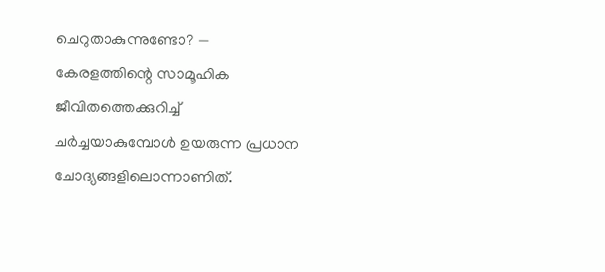ചെറുതാകുന്നുണ്ടോ? — കേരളത്തിന്റെ സാമൂഹിക ജീവിതത്തെക്കുറിച്ച് ചർച്ചയാകുമ്പോൾ ഉയരുന്ന പ്രധാന ചോദ്യങ്ങളിലൊന്നാണിത്.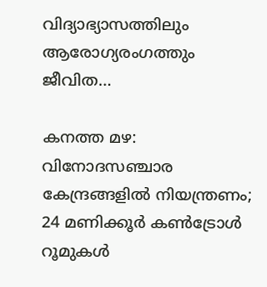വിദ്യാഭ്യാസത്തിലും ആരോഗ്യരംഗത്തും ജീവിത…

കനത്ത മഴ: വിനോദസഞ്ചാര കേന്ദ്രങ്ങളിൽ നിയന്ത്രണം; 24 മണിക്കൂർ കൺട്രോൾ റൂമുകൾ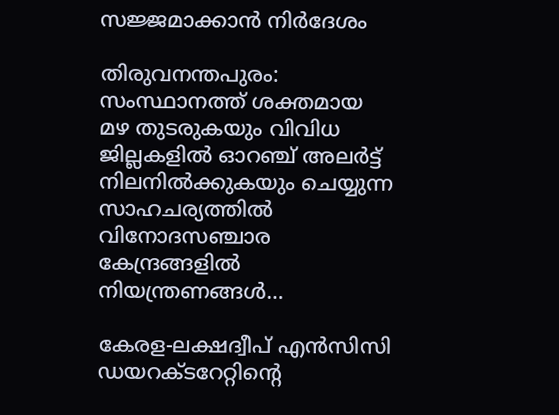സജ്ജമാക്കാൻ നിർദേശം

തിരുവനന്തപുരം: സംസ്ഥാനത്ത് ശക്തമായ മഴ തുടരുകയും വിവിധ ജില്ലകളിൽ ഓറഞ്ച് അലർട്ട് നിലനിൽക്കുകയും ചെയ്യുന്ന സാഹചര്യത്തിൽ വിനോദസഞ്ചാര കേന്ദ്രങ്ങളിൽ നിയന്ത്രണങ്ങൾ…

കേരള-ലക്ഷദ്വീപ് എൻസിസി ഡയറക്ടറേറ്റിൻ്റെ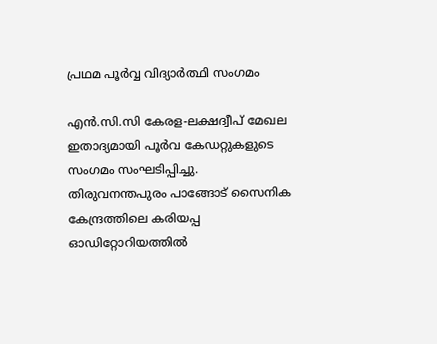പ്രഥമ പൂർവ്വ വിദ്യാർത്ഥി സംഗമം

എൻ.സി.സി കേരള-ലക്ഷദ്വീപ് മേഖല ഇതാദ്യമായി പൂർവ കേഡറ്റുകളുടെ സംഗമം സംഘടിപ്പിച്ചു. തിരുവനന്തപുരം പാങ്ങോട് സൈനിക കേന്ദ്രത്തിലെ കരിയപ്പ ഓഡിറ്റോറിയത്തിൽ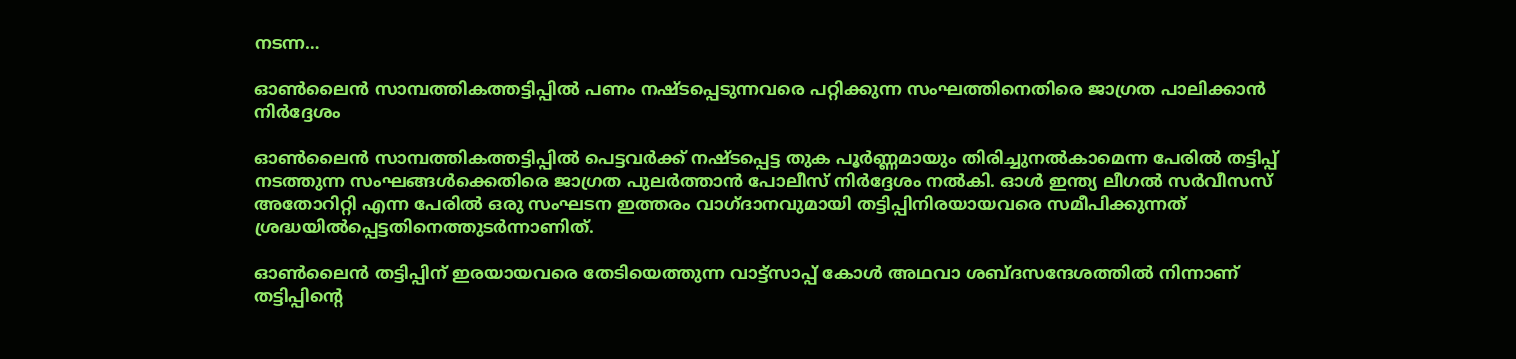നടന്ന…

ഓൺലൈൻ സാമ്പത്തികത്തട്ടിപ്പിൽ പണം നഷ്ടപ്പെടുന്നവരെ പറ്റിക്കുന്ന സംഘത്തിനെതിരെ ജാഗ്രത പാലിക്കാൻ നിർദ്ദേശം

ഓൺലൈൻ സാമ്പത്തികത്തട്ടിപ്പിൽ പെട്ടവർക്ക് നഷ്ടപ്പെട്ട തുക പൂർണ്ണമായും തിരിച്ചുനൽകാമെന്ന പേരിൽ തട്ടിപ്പ് നടത്തുന്ന സംഘങ്ങൾക്കെതിരെ ജാഗ്രത പുലർത്താൻ പോലീസ് നിർദ്ദേശം നൽകി. ഓൾ ഇന്ത്യ ലീഗൽ സർവീസസ് അതോറിറ്റി എന്ന പേരിൽ ഒരു സംഘടന ഇത്തരം വാഗ്ദാനവുമായി തട്ടിപ്പിനിരയായവരെ സമീപിക്കുന്നത് ശ്രദ്ധയിൽപ്പെട്ടതിനെത്തുടർന്നാണിത്.

ഓൺലൈൻ തട്ടിപ്പിന് ഇരയായവരെ തേടിയെത്തുന്ന വാട്ട്സാപ്പ് കോൾ അഥവാ ശബ്ദസന്ദേശത്തിൽ നിന്നാണ് തട്ടിപ്പിൻ്റെ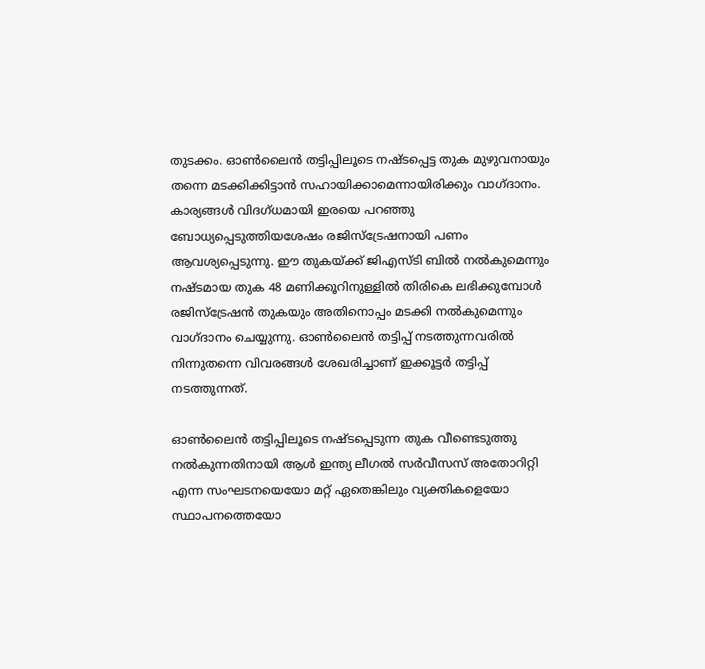തുടക്കം. ഓൺലൈൻ തട്ടിപ്പിലൂടെ നഷ്ടപ്പെട്ട തുക മുഴുവനായും തന്നെ മടക്കിക്കിട്ടാൻ സഹായിക്കാമെന്നായിരിക്കും വാഗ്ദാനം. കാര്യങ്ങൾ വിദഗ്ധമായി ഇരയെ പറഞ്ഞു ബോധ്യപ്പെടുത്തിയശേഷം രജിസ്ട്രേഷനായി പണം ആവശ്യപ്പെടുന്നു. ഈ തുകയ്ക്ക് ജിഎസ്ടി ബിൽ നൽകുമെന്നും നഷ്ടമായ തുക 48 മണിക്കൂറിനുള്ളിൽ തിരികെ ലഭിക്കുമ്പോൾ രജിസ്ട്രേഷൻ തുകയും അതിനൊപ്പം മടക്കി നൽകുമെന്നും വാഗ്ദാനം ചെയ്യുന്നു. ഓൺലൈൻ തട്ടിപ്പ് നടത്തുന്നവരിൽ നിന്നുതന്നെ വിവരങ്ങൾ ശേഖരിച്ചാണ് ഇക്കൂട്ടർ തട്ടിപ്പ് നടത്തുന്നത്.

ഓൺലൈൻ തട്ടിപ്പിലൂടെ നഷ്ടപ്പെടുന്ന തുക വീണ്ടെടുത്തു നൽകുന്നതിനായി ആൾ ഇന്ത്യ ലീഗൽ സർവീസസ് അതോറിറ്റി എന്ന സംഘടനയെയോ മറ്റ് ഏതെങ്കിലും വ്യക്തികളെയോ സ്ഥാപനത്തെയോ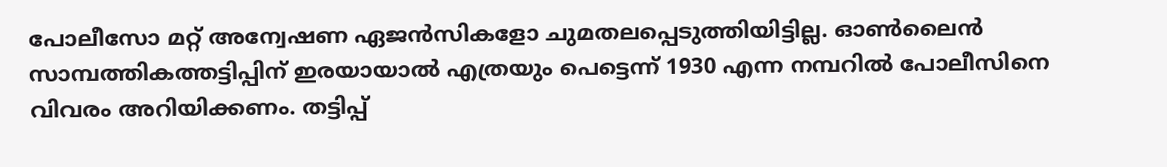പോലീസോ മറ്റ് അന്വേഷണ ഏജൻസികളോ ചുമതലപ്പെടുത്തിയിട്ടില്ല. ഓൺലൈൻ സാമ്പത്തികത്തട്ടിപ്പിന് ഇരയായാൽ എത്രയും പെട്ടെന്ന് 1930 എന്ന നമ്പറിൽ പോലീസിനെ വിവരം അറിയിക്കണം. തട്ടിപ്പ്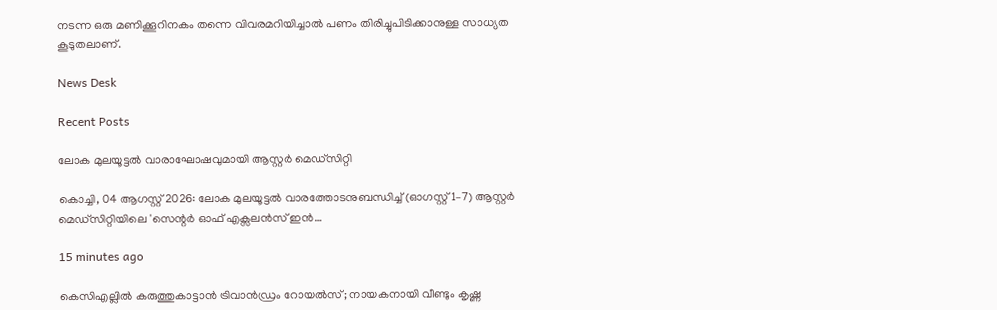നടന്ന ഒരു മണിക്കൂറിനകം തന്നെ വിവരമറിയിച്ചാൽ പണം തിരിച്ചുപിടിക്കാനുള്ള സാധ്യത കൂടുതലാണ്.

News Desk

Recent Posts

ലോക മുലയൂട്ടൽ വാരാഘോഷവുമായി ആസ്റ്റർ മെഡ്‌സിറ്റി

കൊച്ചി, 04 ആഗസ്റ്റ് 2026: ലോക മുലയൂട്ടൽ വാരത്തോടനുബന്ധിച്ച് (ഓഗസ്റ്റ് 1–7) ആസ്റ്റർ മെഡ്‌സിറ്റിയിലെ 'സെന്റർ ഓഫ് എക്സലൻസ് ഇൻ…

15 minutes ago

കെസിഎല്ലിൽ കരുത്തുകാട്ടാൻ ട്രിവാൻഡ്രം റോയൽസ്; നായകനായി വീണ്ടും കൃഷ്ണ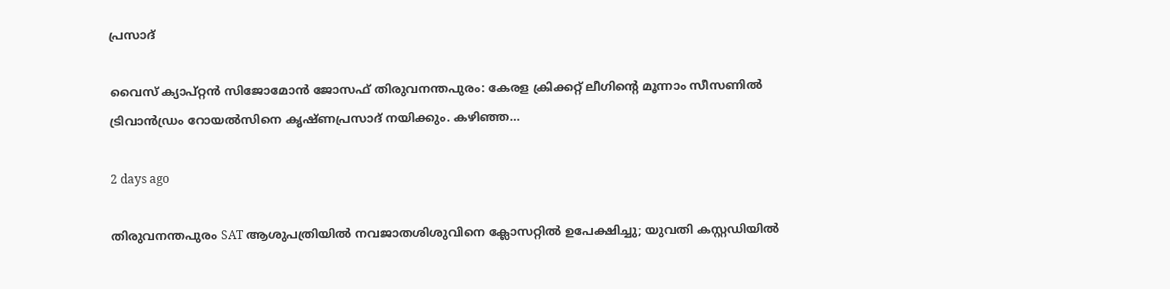പ്രസാദ്

വൈസ് ക്യാപ്റ്റന്‍ സിജോമോൻ ജോസഫ് തിരുവനന്തപുരം: കേരള ക്രിക്കറ്റ് ലീഗിന്റെ മൂന്നാം സീസണിൽ ട്രിവാൻഡ്രം റോയൽസിനെ കൃഷ്ണപ്രസാദ് നയിക്കും. കഴിഞ്ഞ…

2 days ago

തിരുവനന്തപുരം SAT ആശുപത്രിയിൽ നവജാതശിശുവിനെ ക്ലോസറ്റിൽ ഉപേക്ഷിച്ചു; യുവതി കസ്റ്റഡിയിൽ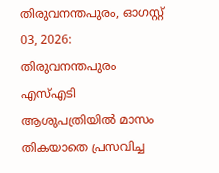തിരുവനന്തപുരം, ഓഗസ്റ്റ് 03, 2026: തിരുവനന്തപുരം എസ്എടി ആശുപത്രിയിൽ മാസം തികയാതെ പ്രസവിച്ച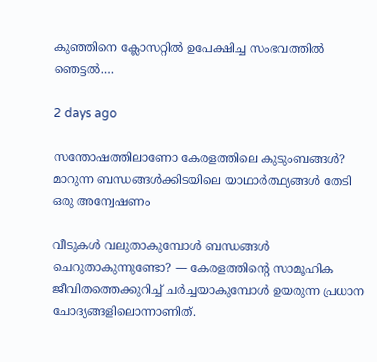കുഞ്ഞിനെ ക്ലോസറ്റിൽ ഉപേക്ഷിച്ച സംഭവത്തിൽ ഞെട്ടൽ.…

2 days ago

സന്തോഷത്തിലാണോ കേരളത്തിലെ കുടുംബങ്ങൾ? മാറുന്ന ബന്ധങ്ങൾക്കിടയിലെ യാഥാർത്ഥ്യങ്ങൾ തേടി ഒരു അന്വേഷണം

വീടുകൾ വലുതാകുമ്പോൾ ബന്ധങ്ങൾ ചെറുതാകുന്നുണ്ടോ? — കേരളത്തിന്റെ സാമൂഹിക ജീവിതത്തെക്കുറിച്ച് ചർച്ചയാകുമ്പോൾ ഉയരുന്ന പ്രധാന ചോദ്യങ്ങളിലൊന്നാണിത്.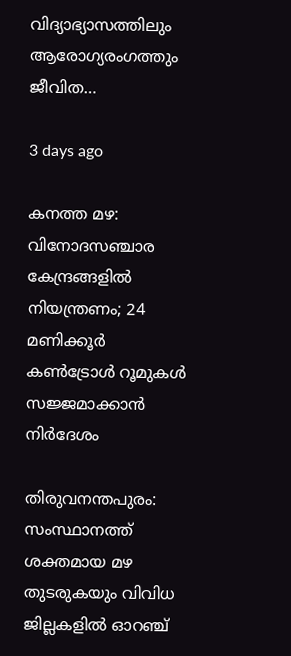വിദ്യാഭ്യാസത്തിലും ആരോഗ്യരംഗത്തും ജീവിത…

3 days ago

കനത്ത മഴ: വിനോദസഞ്ചാര കേന്ദ്രങ്ങളിൽ നിയന്ത്രണം; 24 മണിക്കൂർ കൺട്രോൾ റൂമുകൾ സജ്ജമാക്കാൻ നിർദേശം

തിരുവനന്തപുരം: സംസ്ഥാനത്ത് ശക്തമായ മഴ തുടരുകയും വിവിധ ജില്ലകളിൽ ഓറഞ്ച്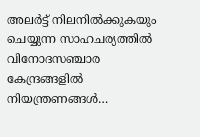അലർട്ട് നിലനിൽക്കുകയും ചെയ്യുന്ന സാഹചര്യത്തിൽ വിനോദസഞ്ചാര കേന്ദ്രങ്ങളിൽ നിയന്ത്രണങ്ങൾ…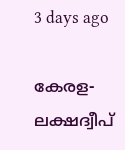3 days ago

കേരള-ലക്ഷദ്വീപ്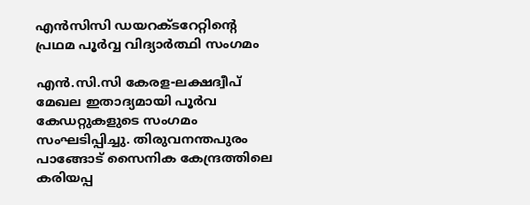എൻസിസി ഡയറക്ടറേറ്റിൻ്റെ പ്രഥമ പൂർവ്വ വിദ്യാർത്ഥി സംഗമം

എൻ.സി.സി കേരള-ലക്ഷദ്വീപ് മേഖല ഇതാദ്യമായി പൂർവ കേഡറ്റുകളുടെ സംഗമം സംഘടിപ്പിച്ചു. തിരുവനന്തപുരം പാങ്ങോട് സൈനിക കേന്ദ്രത്തിലെ കരിയപ്പ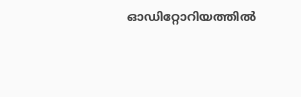ഓഡിറ്റോറിയത്തിൽ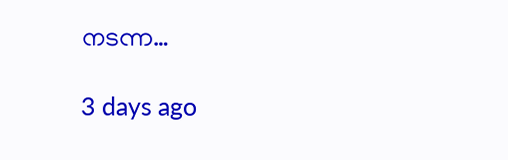നടന്ന…

3 days ago